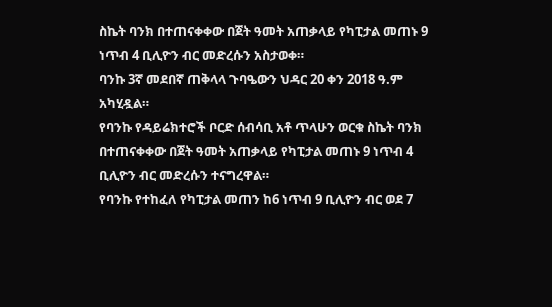ስኬት ባንክ በተጠናቀቀው በጀት ዓመት አጠቃላይ የካፒታል መጠኑ 9 ነጥብ 4 ቢሊዮን ብር መድረሱን አስታወቀ።
ባንኩ 3ኛ መደበኛ ጠቅላላ ጉባዔውን ህዳር 20 ቀን 2018 ዓ.ም አካሂዷል።
የባንኩ የዳይሬክተሮች ቦርድ ሰብሳቢ አቶ ጥላሁን ወርቁ ስኬት ባንክ በተጠናቀቀው በጀት ዓመት አጠቃላይ የካፒታል መጠኑ 9 ነጥብ 4 ቢሊዮን ብር መድረሱን ተናግረዋል።
የባንኩ የተከፈለ የካፒታል መጠን ከ6 ነጥብ 9 ቢሊዮን ብር ወደ 7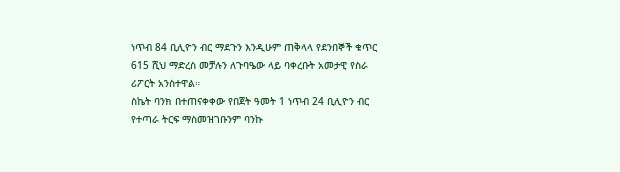ነጥብ 84 ቢሊዮን ብር ማደጉን እንዲሁም ጠቅላላ የደንበኞች ቁጥር 615 ሺህ ማድረስ መቻሉን ለጉባዔው ላይ ባቀረቡት አመታዊ የስራ ሪፖርት አንስተዋል።
ስኬት ባንክ በተጠናቀቀው የበጀት ዓመት 1 ነጥብ 24 ቢሊዮን ብር የተጣራ ትርፍ ማስመዝገቡንም ባንኩ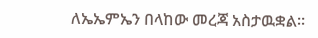ለኤኤምኤን በላከው መረጃ አስታዉቋል።